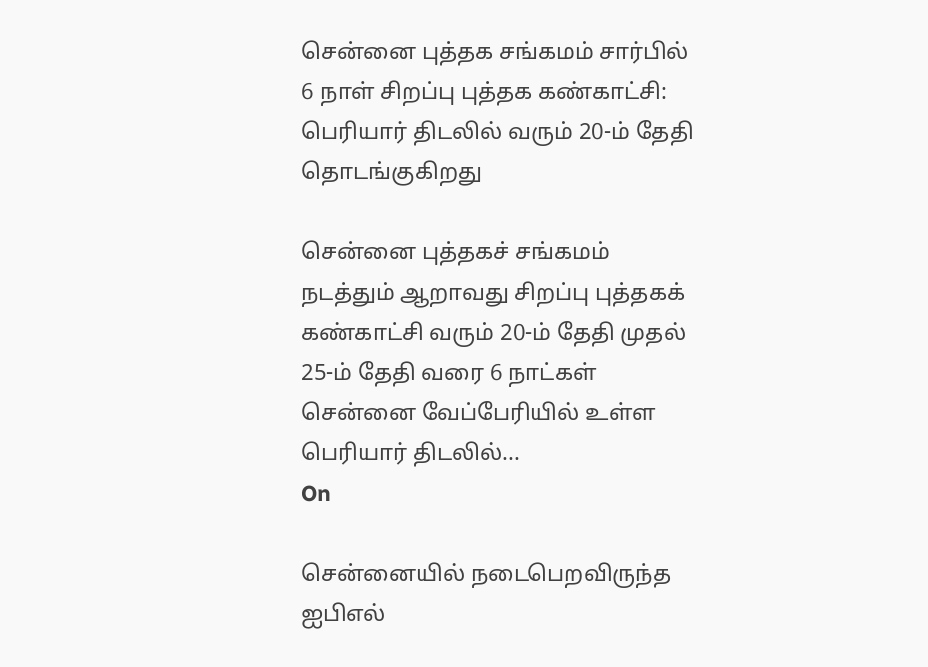சென்னை புத்தக சங்கமம் சார்பில் 6 நாள் சிறப்பு புத்தக கண்காட்சி: பெரியார் திடலில் வரும் 20-ம் தேதி தொடங்குகிறது

சென்னை புத்தகச் சங்கமம் நடத்தும் ஆறாவது சிறப்பு புத்தகக் கண்காட்சி வரும் 20-ம் தேதி முதல் 25-ம் தேதி வரை 6 நாட்கள் சென்னை வேப்பேரியில் உள்ள பெரியார் திடலில்...
On

சென்னையில் நடைபெறவிருந்த ஐபிஎல்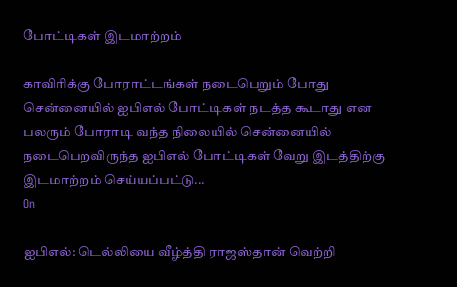போட்டிகள் இடமாற்றம்

காவிரிக்கு போராட்டங்கள் நடைபெறும் போது சென்னையில் ஐபிஎல் போட்டிகள் நடத்த கூடாது என பலரும் போராடி வந்த நிலையில் சென்னையில் நடைபெறவிருந்த ஐபிஎல் போட்டிகள் வேறு இடத்திற்கு இடமாற்றம் செய்யப்பட்டு...
On

ஐபிஎல்: டெல்லியை வீழ்த்தி ராஜஸ்தான் வெற்றி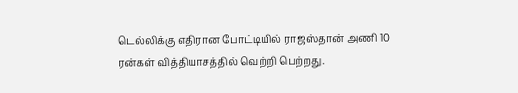டெல்லிக்கு எதிரான போட்டியில் ராஜஸ்தான் அணி 10 ரன்கள் வித்தியாசத்தில் வெற்றி பெற்றது.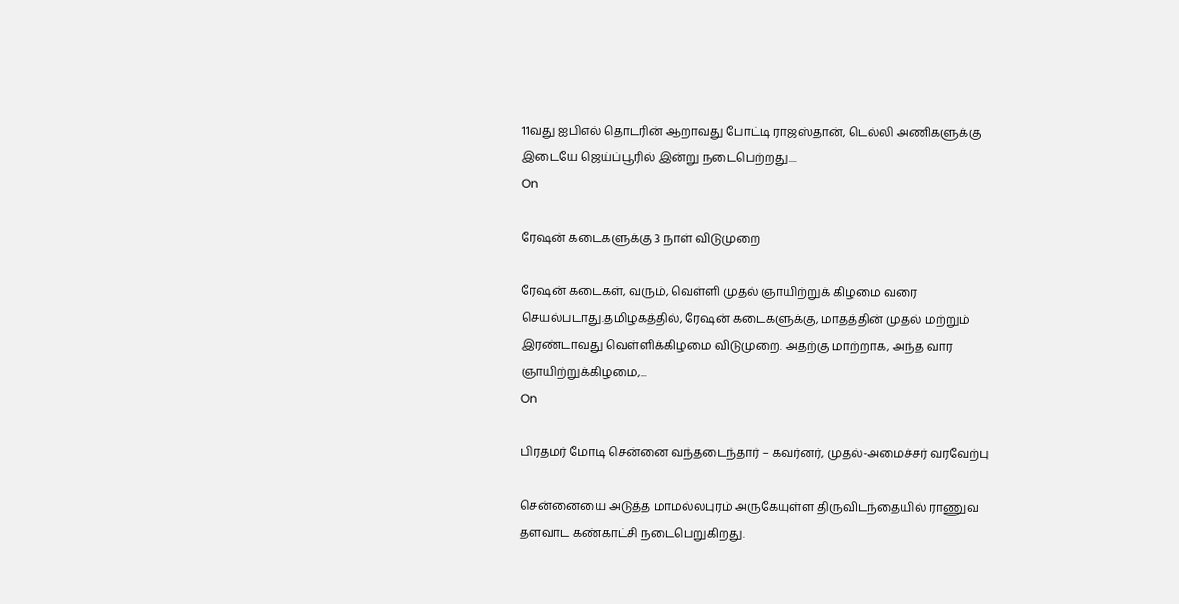11வது ஐபிஎல் தொடரின் ஆறாவது போட்டி ராஜஸ்தான், டெல்லி அணிகளுக்கு இடையே ஜெய்ப்பூரில் இன்று நடைபெற்றது....
On

ரேஷன் கடைகளுக்கு 3 நாள் விடுமுறை

ரேஷன் கடைகள், வரும், வெள்ளி முதல் ஞாயிற்றுக் கிழமை வரை செயல்படாது.தமிழகத்தில், ரேஷன் கடைகளுக்கு, மாதத்தின் முதல் மற்றும் இரண்டாவது வெள்ளிக்கிழமை விடுமுறை. அதற்கு மாற்றாக, அந்த வார ஞாயிற்றுக்கிழமை,...
On

பிரதமர் மோடி சென்னை வந்தடைந்தார் – கவர்னர், முதல்-அமைச்சர் வரவேற்பு

சென்னையை அடுத்த மாமல்லபுரம் அருகேயுள்ள திருவிடந்தையில் ராணுவ தளவாட கண்காட்சி நடைபெறுகிறது.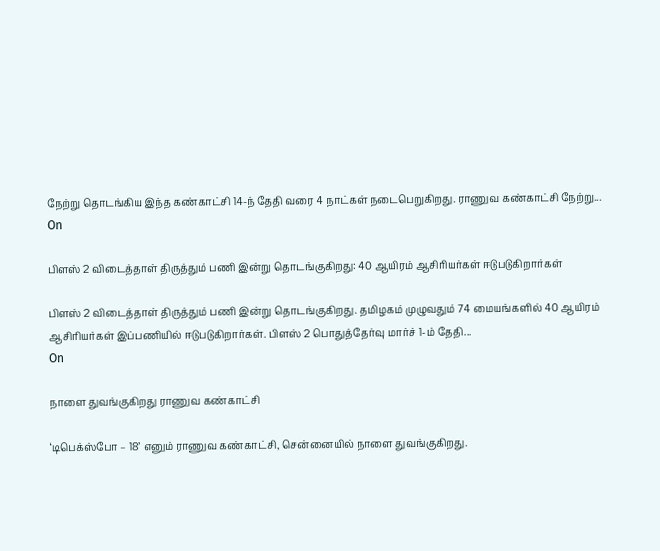நேற்று தொடங்கிய இந்த கண்காட்சி 14-ந் தேதி வரை 4 நாட்கள் நடைபெறுகிறது. ராணுவ கண்காட்சி நேற்று...
On

பிளஸ் 2 விடைத்தாள் திருத்தும் பணி இன்று தொடங்குகிறது: 40 ஆயிரம் ஆசிரியர்கள் ஈடுபடுகிறார்கள்

பிளஸ் 2 விடைத்தாள் திருத்தும் பணி இன்று தொடங்குகிறது. தமிழகம் முழுவதும் 74 மையங்களில் 40 ஆயிரம் ஆசிரியர்கள் இப்பணியில் ஈடுபடுகிறார்கள். பிளஸ் 2 பொதுத்தேர்வு மார்ச் 1-ம் தேதி...
On

நாளை துவங்குகிறது ராணுவ கண்காட்சி

‘டிபெக்ஸ்போ – 18’ எனும் ராணுவ கண்காட்சி, சென்னையில் நாளை துவங்குகிறது.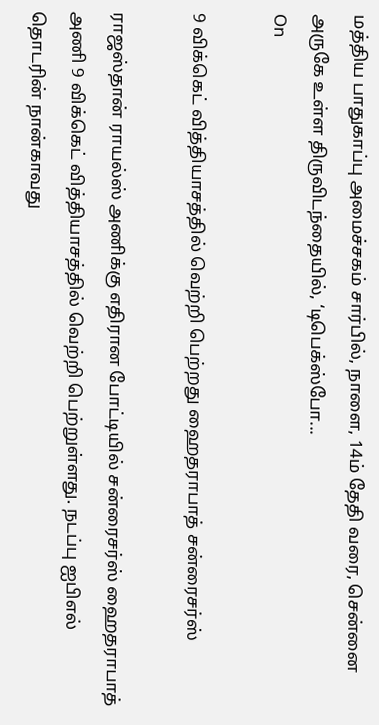மத்திய பாதுகாப்பு அமைச்சகம் சார்பில், நாளை, 14ம் தேதி வரை, சென்னை அருகே உள்ள திருவிடந்தையில், ‘டிபெக்ஸ்போ...
On

9 விக்கெட் வித்தியாசத்தில் வெற்றி பெற்றது ஹைதராபாத் சன்ரைசர்ஸ்

ராஜஸ்தான் ராயல்ஸ் அணிக்கு எதிரான போட்டியில் சன்ரைசர்ஸ் ஹைதராபாத் அணி 9 விக்கெட் வித்தியாசத்தில் வெற்றி பெற்றுள்ளது. நடப்பு ஐபிஎல் தொடரின் நான்காவது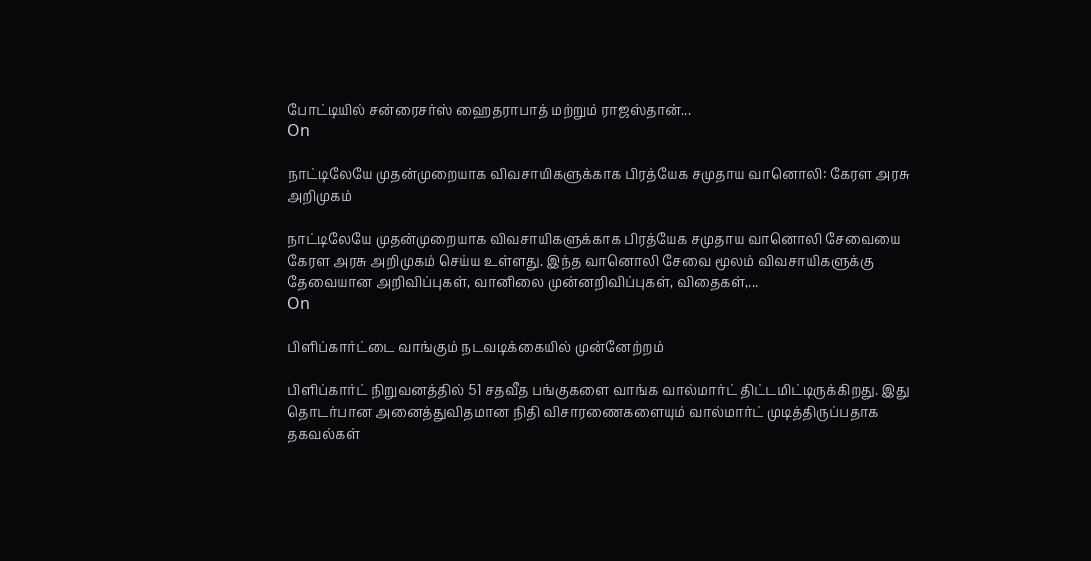போட்டியில் சன்ரைசர்ஸ் ஹைதராபாத் மற்றும் ராஜஸ்தான்...
On

நாட்டிலேயே முதன்முறையாக விவசாயிகளுக்காக பிரத்யேக சமுதாய வானொலி: கேரள அரசு அறிமுகம்

நாட்டிலேயே முதன்முறையாக விவசாயிகளுக்காக பிரத்யேக சமுதாய வானொலி சேவையை கேரள அரசு அறிமுகம் செய்ய உள்ளது. இந்த வானொலி சேவை மூலம் விவசாயிகளுக்கு தேவையான அறிவிப்புகள், வானிலை முன்னறிவிப்புகள், விதைகள்,...
On

பிளிப்கார்ட்டை வாங்கும் நடவடிக்கையில் முன்னேற்றம்

பிளிப்கார்ட் நிறுவனத்தில் 51 சதவீத பங்குகளை வாங்க வால்மார்ட் திட்டமிட்டிருக்கிறது. இது தொடர்பான அனைத்துவிதமான நிதி விசாரணைகளையும் வால்மார்ட் முடித்திருப்பதாக தகவல்கள்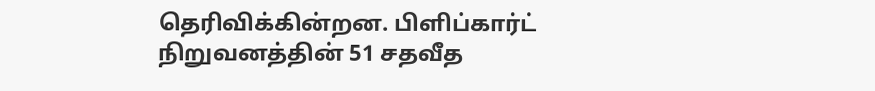தெரிவிக்கின்றன. பிளிப்கார்ட் நிறுவனத்தின் 51 சதவீத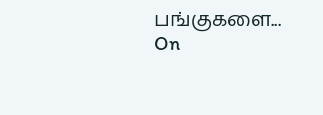பங்குகளை...
On